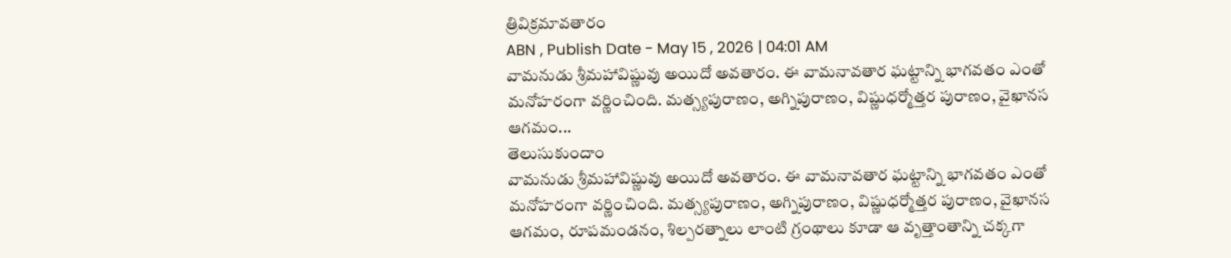త్రివిక్రమావతారం
ABN , Publish Date - May 15 , 2026 | 04:01 AM
వామనుడు శ్రీమహావిష్ణువు అయిదో అవతారం. ఈ వామనావతార ఘట్టాన్ని భాగవతం ఎంతో మనోహరంగా వర్ణించింది. మత్స్యపురాణం, అగ్నిపురాణం, విష్ణుధర్మోత్తర పురాణం, వైఖానస ఆగమం...
తెలుసుకుందాం
వామనుడు శ్రీమహావిష్ణువు అయిదో అవతారం. ఈ వామనావతార ఘట్టాన్ని భాగవతం ఎంతో మనోహరంగా వర్ణించింది. మత్స్యపురాణం, అగ్నిపురాణం, విష్ణుధర్మోత్తర పురాణం, వైఖానస ఆగమం, రూపమండనం, శిల్పరత్నాలు లాంటి గ్రంథాలు కూడా ఆ వృత్తాంతాన్ని చక్కగా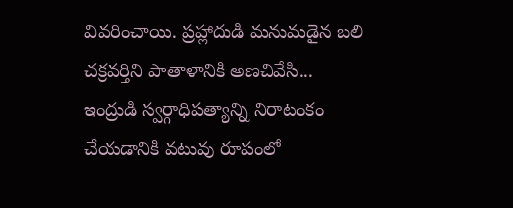వివరించాయి. ప్రహ్లాదుడి మనుమడైన బలి చక్రవర్తిని పాతాళానికి అణచివేసి... ఇంద్రుడి స్వర్గాధిపత్యాన్ని నిరాటంకం చేయడానికి వటువు రూపంలో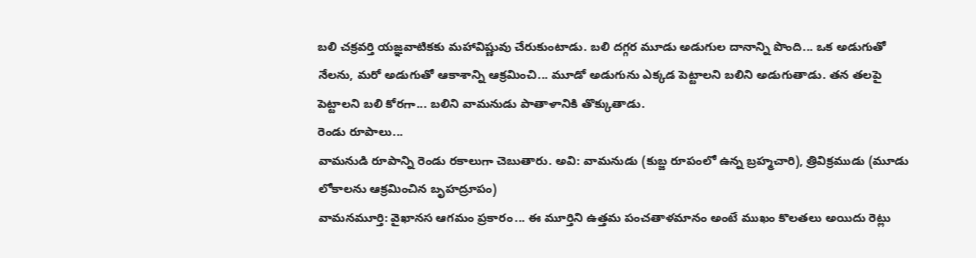బలి చక్రవర్తి యజ్ఞవాటికకు మహావిష్ణువు చేరుకుంటాడు. బలి దగ్గర మూడు అడుగుల దానాన్ని పొంది... ఒక అడుగుతో నేలను, మరో అడుగుతో ఆకాశాన్ని ఆక్రమించి... మూడో అడుగును ఎక్కడ పెట్టాలని బలిని అడుగుతాడు. తన తలపై పెట్టాలని బలి కోరగా... బలిని వామనుడు పాతాళానికి తొక్కుతాడు.
రెండు రూపాలు...
వామనుడి రూపాన్ని రెండు రకాలుగా చెబుతారు. అవి: వామనుడు (కుబ్జ రూపంలో ఉన్న బ్రహ్మచారి), త్రివిక్రముడు (మూడు లోకాలను ఆక్రమించిన బృహద్రూపం)
వామనమూర్తి: వైఖానస ఆగమం ప్రకారం... ఈ మూర్తిని ఉత్తమ పంచతాళమానం అంటే ముఖం కొలతలు అయిదు రెట్లు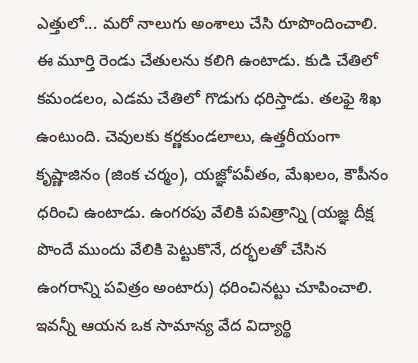ఎత్తులో... మరో నాలుగు అంశాలు చేసి రూపొందించాలి. ఈ మూర్తి రెండు చేతులను కలిగి ఉంటాడు. కుడి చేతిలో కమండలం, ఎడమ చేతిలో గొడుగు ధరిస్తాడు. తలఫై శిఖ ఉంటుంది. చెవులకు కర్ణకుండలాలు, ఉత్తరీయంగా కృష్ణాజినం (జింక చర్మం), యజ్ఞోపవీతం, మేఖలం, కౌపీనం ధరించి ఉంటాడు. ఉంగరపు వేలికి పవిత్రాన్ని (యజ్ఞ దీక్ష పొందే ముందు వేలికి పెట్టుకొనే, దర్భలతో చేసిన ఉంగరాన్ని పవిత్రం అంటారు) ధరించినట్టు చూపించాలి. ఇవన్నీ ఆయన ఒక సామాన్య వేద విద్యార్థి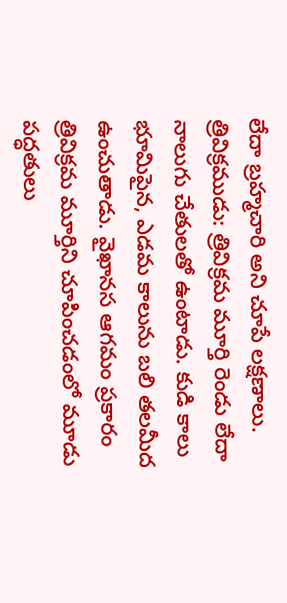లేదా బ్రహ్మచారి అని చూపే లక్షణాలు.
త్రివిక్రముడు: త్రివిక్రమ మూర్తి రెండు లేదా నాలుగు చేతులతో ఉంటాడు. కుడి కాలు భూమిపైన, ఎడమ కాలును బలి తలమీద ఉంచుతాడు. వైఖానస ఆగమం ప్రకారం త్రివిక్రమ మూర్తిని చూపించడంలో మూడు పద్ధతులు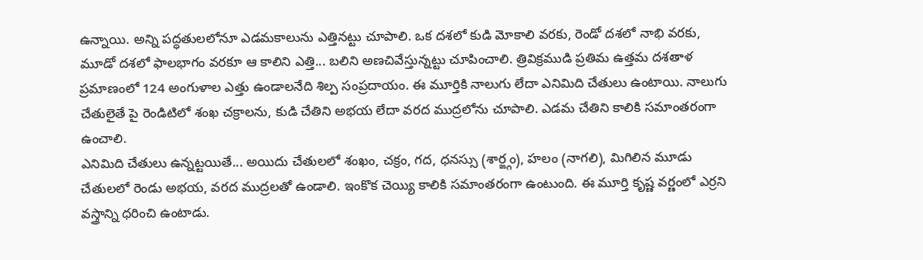ఉన్నాయి. అన్ని పద్ధతులలోనూ ఎడమకాలును ఎత్తినట్టు చూపాలి. ఒక దశలో కుడి మోకాలి వరకు, రెండో దశలో నాభి వరకు, మూడో దశలో ఫాలభాగం వరకూ ఆ కాలిని ఎత్తి... బలిని అణచివేస్తున్నట్టు చూపించాలి. త్రివిక్రముడి ప్రతిమ ఉత్తమ దశతాళ ప్రమాణంలో 124 అంగుళాల ఎత్తు ఉండాలనేది శిల్ప సంప్రదాయం. ఈ మూర్తికి నాలుగు లేదా ఎనిమిది చేతులు ఉంటాయి. నాలుగు చేతులైతే పై రెండిటిలో శంఖ చక్రాలను, కుడి చేతిని అభయ లేదా వరద ముద్రలోను చూపాలి. ఎడమ చేతిని కాలికి సమాంతరంగా ఉంచాలి.
ఎనిమిది చేతులు ఉన్నట్టయితే... అయిదు చేతులలో శంఖం, చక్రం, గద, ధనస్సు (శార్ఙ్గం), హలం (నాగలి), మిగిలిన మూడు చేతులలో రెండు అభయ, వరద ముద్రలతో ఉండాలి. ఇంకొక చెయ్యి కాలికి సమాంతరంగా ఉంటుంది. ఈ మూర్తి కృష్ణ వర్ణంలో ఎర్రని వస్త్రాన్ని ధరించి ఉంటాడు.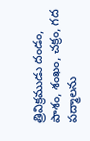త్రివిక్రముడు దండం, పాశం, శంఖం, చక్రం, గద పద్మాలను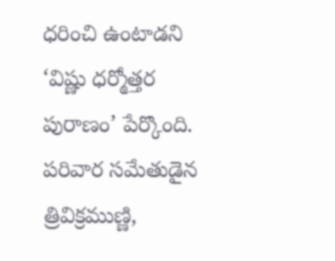ధరించి ఉంటాడని ‘విష్ణు ధర్మోత్తర పురాణం’ పేర్కొంది. పరివార సమేతుడైన త్రివిక్రముణ్ణి,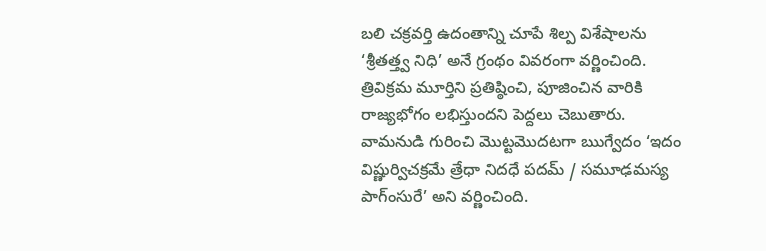బలి చక్రవర్తి ఉదంతాన్ని చూపే శిల్ప విశేషాలను ‘శ్రీతత్త్వ నిధి’ అనే గ్రంథం వివరంగా వర్ణించింది. త్రివిక్రమ మూర్తిని ప్రతిష్ఠించి, పూజించిన వారికి రాజ్యభోగం లభిస్తుందని పెద్దలు చెబుతారు.
వామనుడి గురించి మొట్టమొదటగా ఋగ్వేదం ‘ఇదం విష్ణుర్విచక్రమే త్రేధా నిదధే పదమ్ / సమూఢమస్య పాగ్ంసురే’ అని వర్ణించింది.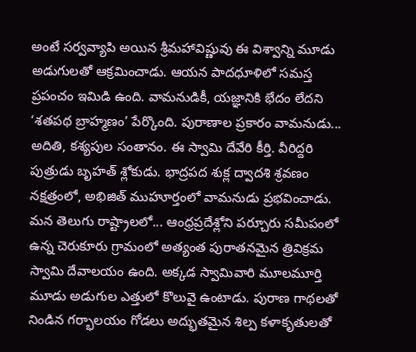అంటే సర్వవ్యాపి అయిన శ్రీమహావిష్ణువు ఈ విశ్వాన్ని మూడు అడుగులతో ఆక్రమించాడు. ఆయన పాదధూళిలో సమస్త ప్రపంచం ఇమిడి ఉంది. వామనుడికీ, యజ్ఞానికి భేదం లేదని ‘శతపథ బ్రాహ్మణం’ పేర్కొంది. పురాణాల ప్రకారం వామనుడు... అదితి, కశ్యపుల సంతానం. ఈ స్వామి దేవేరి కీర్తి. వీరిద్దరి పుత్రుడు బృహత్ శ్లోకుడు. భాద్రపద శుక్ల ద్వాదశి శ్రవణం నక్షత్రంలో, అభిజిత్ ముహూర్తంలో వామనుడు ప్రభవించాడు.
మన తెలుగు రాష్ట్రాలలో... ఆంధ్రప్రదేశ్లోని పర్చూరు సమీపంలో ఉన్న చెరుకూరు గ్రామంలో అత్యంత పురాతనమైన త్రివిక్రమ స్వామి దేవాలయం ఉంది. అక్కడ స్వామివారి మూలమూర్తి మూడు అడుగుల ఎత్తులో కొలువై ఉంటాడు. పురాణ గాథలతో నిండిన గర్భాలయం గోడలు అద్భుతమైన శిల్ప కళాకృతులతో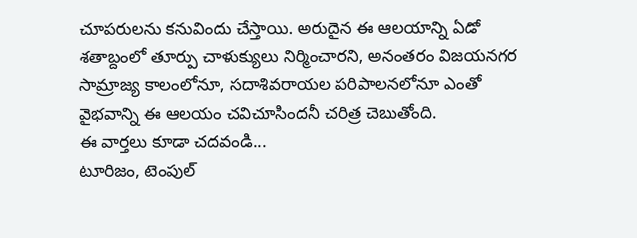చూపరులను కనువిందు చేస్తాయి. అరుదైన ఈ ఆలయాన్ని ఏడో శతాబ్దంలో తూర్పు చాళుక్యులు నిర్మించారని, అనంతరం విజయనగర సామ్రాజ్య కాలంలోనూ, సదాశివరాయల పరిపాలనలోనూ ఎంతో వైభవాన్ని ఈ ఆలయం చవిచూసిందనీ చరిత్ర చెబుతోంది.
ఈ వార్తలు కూడా చదవండి...
టూరిజం, టెంపుల్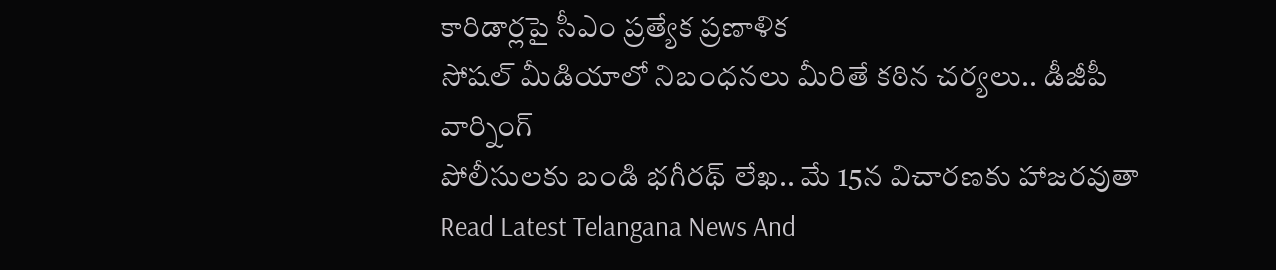కారిడార్లపై సీఎం ప్రత్యేక ప్రణాళిక
సోషల్ మీడియాలో నిబంధనలు మీరితే కఠిన చర్యలు.. డీజీపీ వార్నింగ్
పోలీసులకు బండి భగీరథ్ లేఖ.. మే 15న విచారణకు హాజరవుతా
Read Latest Telangana News And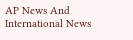AP News And International News